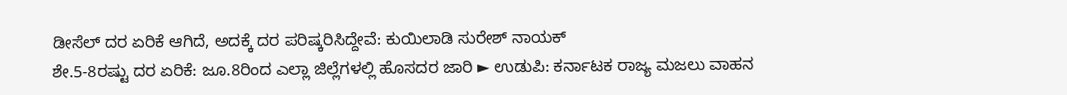ಡೀಸೆಲ್ ದರ ಏರಿಕೆ ಆಗಿದೆ, ಅದಕ್ಕೆ ದರ ಪರಿಷ್ಕರಿಸಿದ್ದೇವೆ: ಕುಯಿಲಾಡಿ ಸುರೇಶ್ ನಾಯಕ್
ಶೇ.5-8ರಷ್ಟು ದರ ಏರಿಕೆ: ಜೂ.8ರಿಂದ ಎಲ್ಲಾ ಜಿಲ್ಲೆಗಳಲ್ಲಿ ಹೊಸದರ ಜಾರಿ ► ಉಡುಪಿ: ಕರ್ನಾಟಕ ರಾಜ್ಯ ಮಜಲು ವಾಹನ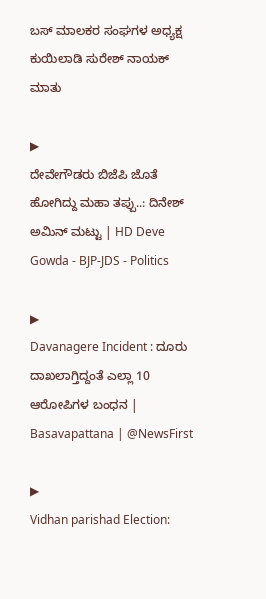ಬಸ್ ಮಾಲಕರ ಸಂಘಗಳ ಅಧ್ಯಕ್ಷ ಕುಯಿಲಾಡಿ ಸುರೇಶ್ ನಾಯಕ್ ಮಾತು

▶
ದೇವೇಗೌಡರು ಬಿಜೆಪಿ ಜೊತೆ ಹೋಗಿದ್ದು ಮಹಾ ತಪ್ಪು..: ದಿನೇಶ್ ಅಮಿನ್ ಮಟ್ಟು | HD Deve Gowda - BJP-JDS - Politics

▶
Davanagere Incident : ದೂರು ದಾಖಲಾಗ್ತಿದ್ದಂತೆ ಎಲ್ಲಾ 10 ಆರೋಪಿಗಳ ಬಂಧನ | Basavapattana | @NewsFirst

▶
Vidhan parishad Election: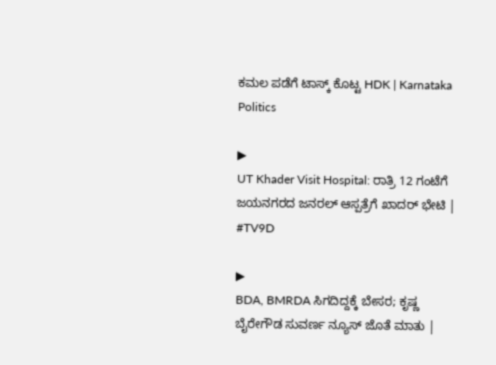ಕಮಲ ಪಡೆಗೆ ಟಾಸ್ಕ್ ಕೊಟ್ಟ HDK | Karnataka Politics

▶
UT Khader Visit Hospital: ರಾತ್ರಿ 12 ಗಂಟೆಗೆ ಜಯನಗರದ ಜನರಲ್ ಆಸ್ಪತ್ರೆಗೆ ಖಾದರ್ ಭೇಟಿ | #TV9D

▶
BDA, BMRDA ಸಿಗದಿದ್ದಕ್ಕೆ ಬೇಸರ; ಕೃಷ್ಣ ಬೈರೇಗೌಡ ಸುವರ್ಣ ನ್ಯೂಸ್ ಜೊತೆ ಮಾತು |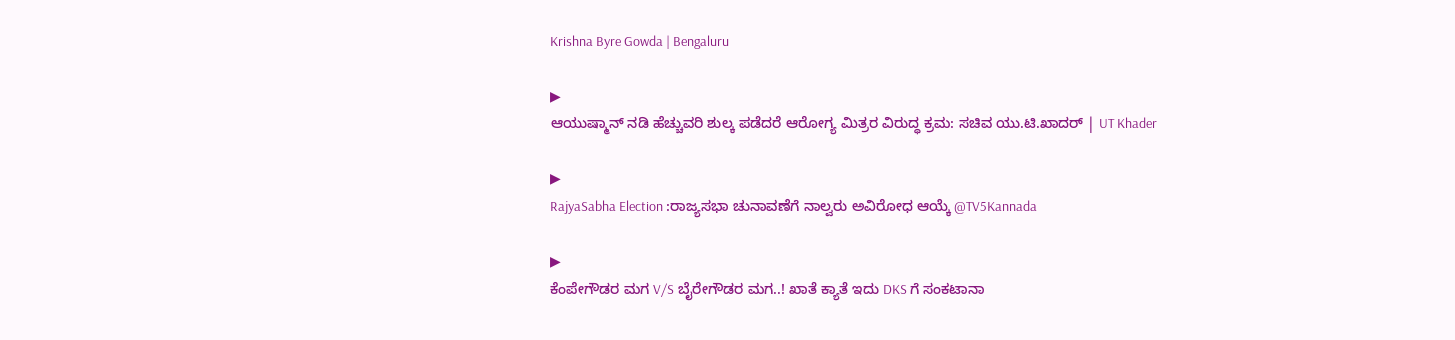Krishna Byre Gowda | Bengaluru

▶
ಆಯುಷ್ಮಾನ್ ನಡಿ ಹೆಚ್ಚುವರಿ ಶುಲ್ಕ ಪಡೆದರೆ ಆರೋಗ್ಯ ಮಿತ್ರರ ವಿರುದ್ಧ ಕ್ರಮ: ಸಚಿವ ಯು.ಟಿ.ಖಾದರ್ | UT Khader

▶
RajyaSabha Election :ರಾಜ್ಯಸಭಾ ಚುನಾವಣೆಗೆ ನಾಲ್ವರು ಅವಿರೋಧ ಆಯ್ಕೆ @TV5Kannada

▶
ಕೆಂಪೇಗೌಡರ ಮಗ V/S ಬೈರೇಗೌಡರ ಮಗ..! ಖಾತೆ ಕ್ಯಾತೆ ಇದು DKS ಗೆ ಸಂಕಟಾನಾ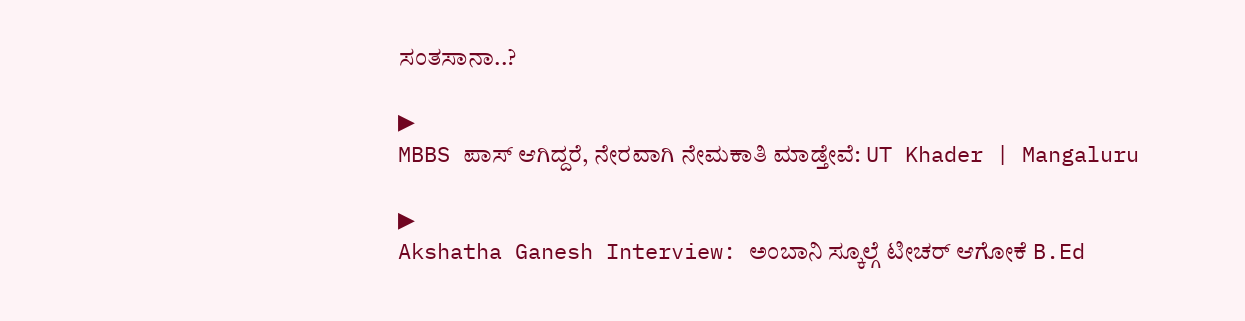ಸಂತಸಾನಾ..?

▶
MBBS ಪಾಸ್ ಆಗಿದ್ದರೆ, ನೇರವಾಗಿ ನೇಮಕಾತಿ ಮಾಡ್ತೇವೆ: UT Khader | Mangaluru

▶
Akshatha Ganesh Interview: ಅಂಬಾನಿ ಸ್ಕೂಲ್ಗೆ ಟೀಚರ್ ಆಗೋಕೆ B.Ed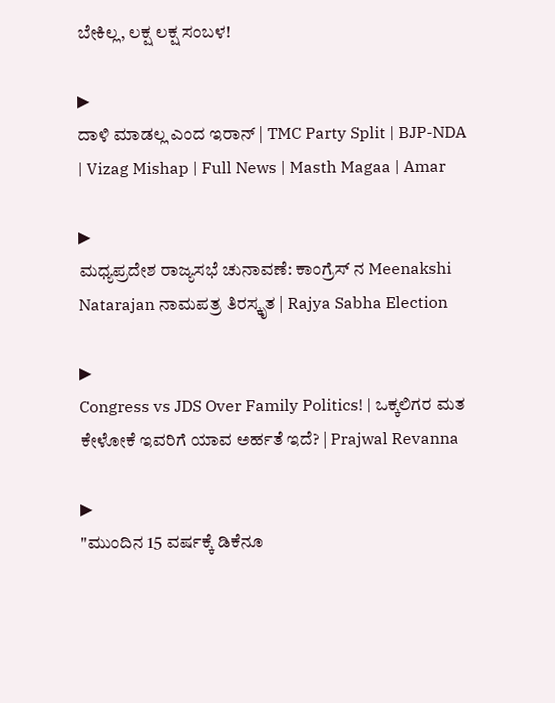ಬೇಕಿಲ್ಲ, ಲಕ್ಷ ಲಕ್ಷ ಸಂಬಳ!

▶
ದಾಳಿ ಮಾಡಲ್ಲ ಎಂದ ಇರಾನ್ | TMC Party Split | BJP-NDA | Vizag Mishap | Full News | Masth Magaa | Amar

▶
ಮಧ್ಯಪ್ರದೇಶ ರಾಜ್ಯಸಭೆ ಚುನಾವಣೆ: ಕಾಂಗ್ರೆಸ್ ನ Meenakshi Natarajan ನಾಮಪತ್ರ ತಿರಸ್ಕೃತ | Rajya Sabha Election

▶
Congress vs JDS Over Family Politics! | ಒಕ್ಕಲಿಗರ ಮತ ಕೇಳೋಕೆ ಇವರಿಗೆ ಯಾವ ಅರ್ಹತೆ ಇದೆ? | Prajwal Revanna

▶
"ಮುಂದಿನ 15 ವರ್ಷಕ್ಕೆ ಡಿಕೆನೂ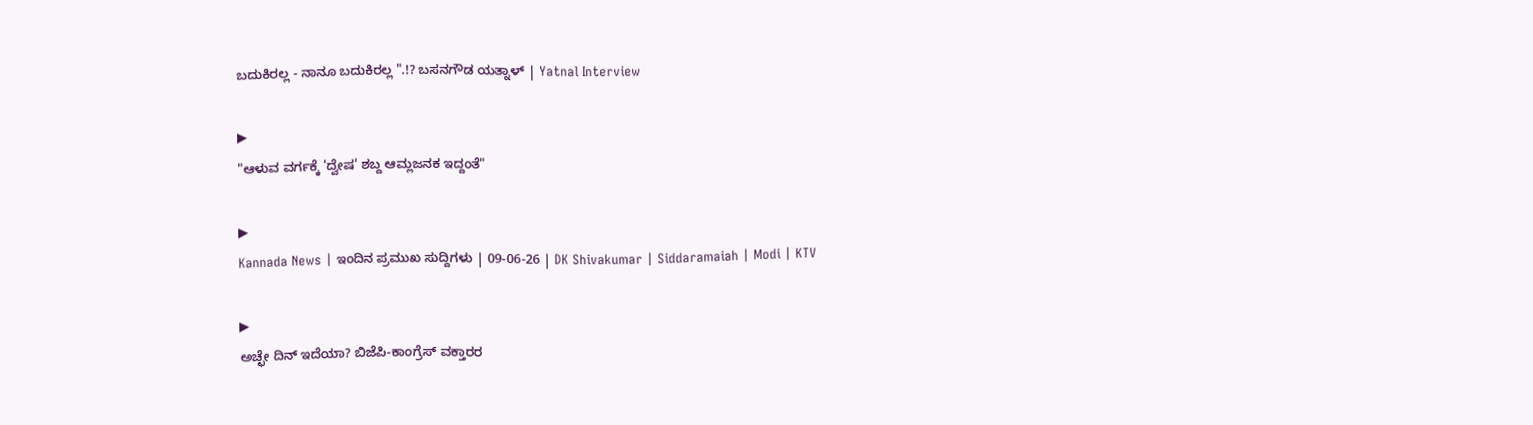ಬದುಕಿರಲ್ಲ - ನಾನೂ ಬದುಕಿರಲ್ಲ ".!? ಬಸನಗೌಡ ಯತ್ನಾಳ್ | Yatnal Interview

▶
"ಆಳುವ ವರ್ಗಕ್ಕೆ 'ದ್ವೇಷ' ಶಬ್ದ ಆಮ್ಲಜನಕ ಇದ್ದಂತೆ"

▶
Kannada News | ಇಂದಿನ ಪ್ರಮುಖ ಸುದ್ದಿಗಳು | 09-06-26 | DK Shivakumar | Siddaramaiah | Modi | KTV

▶
ಅಚ್ಛೇ ದಿನ್ ಇದೆಯಾ? ಬಿಜೆಪಿ-ಕಾಂಗ್ರೆಸ್ ವಕ್ತಾರರ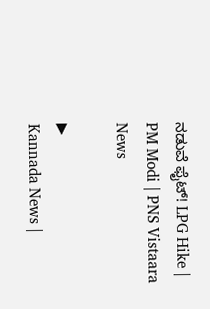ನಡುವೆ ಫೈಟ್! LPG Hike | PM Modi | PNS Vistaara News

▶
Kannada News |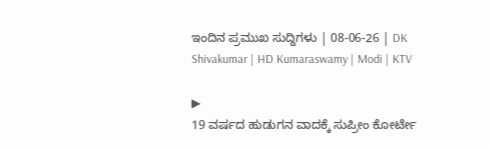ಇಂದಿನ ಪ್ರಮುಖ ಸುದ್ದಿಗಳು | 08-06-26 | DK Shivakumar | HD Kumaraswamy | Modi | KTV

▶
19 ವರ್ಷದ ಹುಡುಗನ ವಾದಕ್ಕೆ ಸುಪ್ರೀಂ ಕೋರ್ಟೇ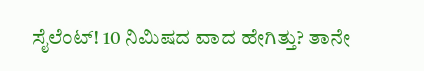ಸೈಲೆಂಟ್! 10 ನಿಮಿಷದ ವಾದ ಹೇಗಿತ್ತು? ತಾನೇ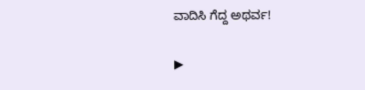ವಾದಿಸಿ ಗೆದ್ದ ಅಥರ್ವ!

▶